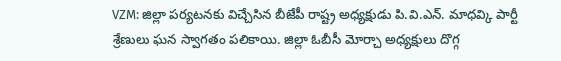VZM: జిల్లా పర్యటనకు విచ్చేసిన బీజేపీ రాష్ట్ర అధ్యక్షుడు పి.వి.ఎన్. మాధవ్కి పార్టీ శ్రేణులు ఘన స్వాగతం పలికాయి. జిల్లా ఓబీసీ మోర్చా అధ్యక్షులు దొగ్గ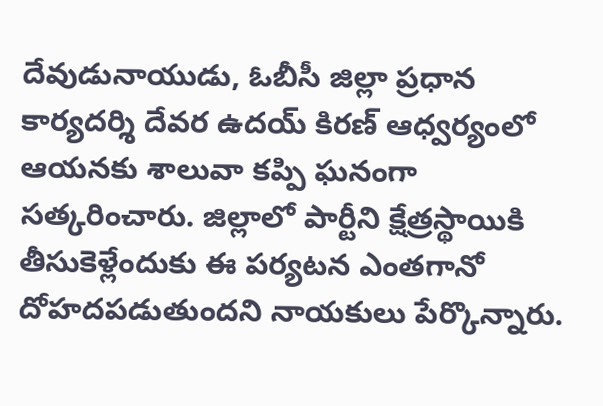దేవుడునాయుడు, ఓబీసీ జిల్లా ప్రధాన కార్యదర్శి దేవర ఉదయ్ కిరణ్ ఆధ్వర్యంలో ఆయనకు శాలువా కప్పి ఘనంగా సత్కరించారు. జిల్లాలో పార్టీని క్షేత్రస్థాయికి తీసుకెళ్లేందుకు ఈ పర్యటన ఎంతగానో దోహదపడుతుందని నాయకులు పేర్కొన్నారు.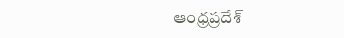ఆంధ్రప్రదేశ్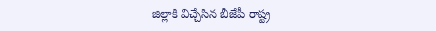జిల్లాకి విచ్చేసిన బీజేపీ రాష్ట్ర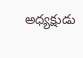అధ్యక్షుడు